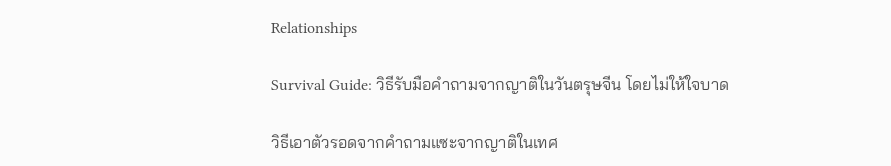Relationships

Survival Guide: วิธีรับมือคำถามจากญาติในวันตรุษจีน โดยไม่ให้ใจบาด

วิธีเอาตัวรอดจากคำถามแซะจากญาติในเทศ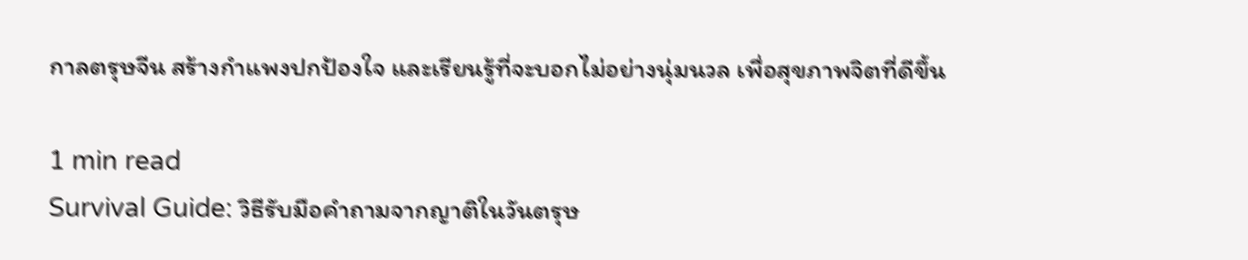กาลตรุษจีน สร้างกำแพงปกป้องใจ และเรียนรู้ที่จะบอกไม่อย่างนุ่มนวล เพื่อสุขภาพจิตที่ดีขึ้น

1 min read
Survival Guide: วิธีรับมือคำถามจากญาติในวันตรุษ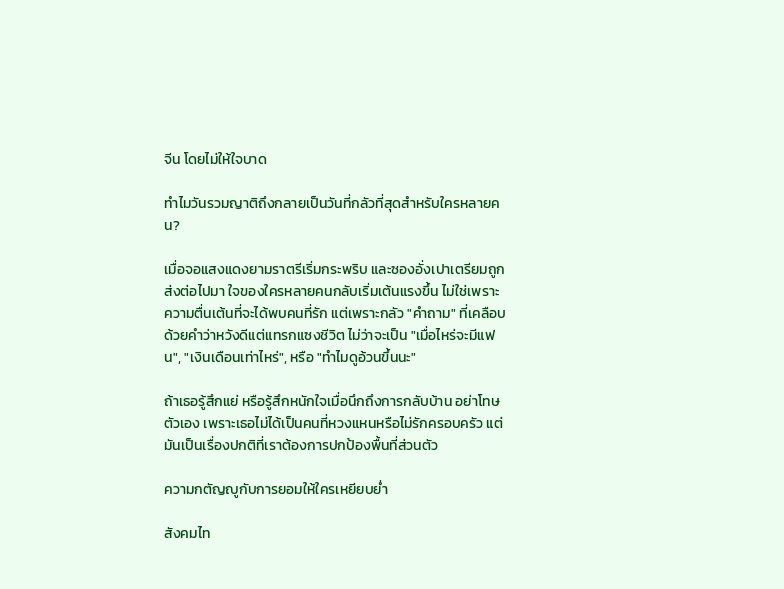จีน โดยไม่ให้ใจบาด

ทำไมวันรวมญาติถึงกลายเป็นวันที่กลัวที่สุดสำหรับใครหลายคน?

เมื่อจอแสงแดงยามราตรีเริ่มกระพริบ และซองอั่งเปาเตรียมถูกส่งต่อไปมา ใจของใครหลายคนกลับเริ่มเต้นแรงขึ้น ไม่ใช่เพราะความตื่นเต้นที่จะได้พบคนที่รัก แต่เพราะกลัว "คำถาม" ที่เคลือบด้วยคำว่าหวังดีแต่แทรกแซงชีวิต ไม่ว่าจะเป็น "เมื่อไหร่จะมีแฟน", "เงินเดือนเท่าไหร่", หรือ "ทำไมดูอ้วนขึ้นนะ"

ถ้าเธอรู้สึกแย่ หรือรู้สึกหนักใจเมื่อนึกถึงการกลับบ้าน อย่าโทษตัวเอง เพราะเธอไม่ได้เป็นคนที่หวงแหนหรือไม่รักครอบครัว แต่มันเป็นเรื่องปกติที่เราต้องการปกป้องพื้นที่ส่วนตัว

ความกตัญญูกับการยอมให้ใครเหยียบย่ำ

สังคมไท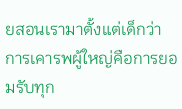ยสอนเรามาตั้งแต่เด็กว่า การเคารพผู้ใหญ่คือการยอมรับทุก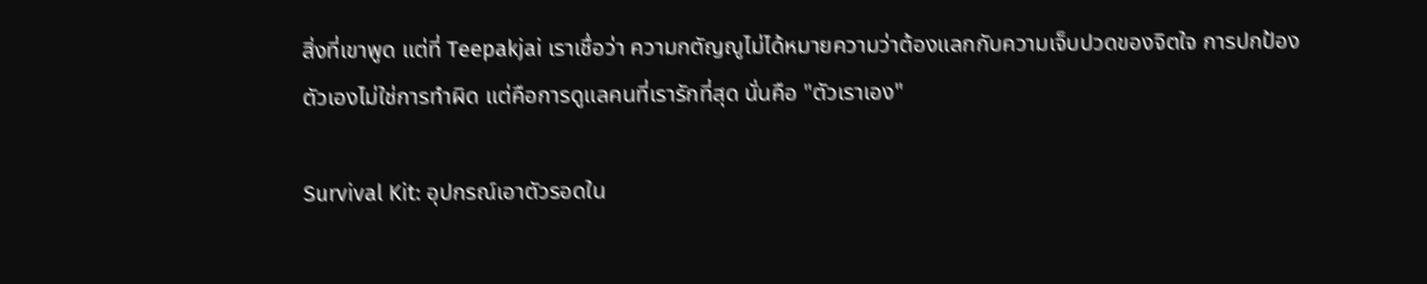สิ่งที่เขาพูด แต่ที่ Teepakjai เราเชื่อว่า ความกตัญญูไม่ได้หมายความว่าต้องแลกกับความเจ็บปวดของจิตใจ การปกป้องตัวเองไม่ใช่การทำผิด แต่คือการดูแลคนที่เรารักที่สุด นั่นคือ "ตัวเราเอง"

Survival Kit: อุปกรณ์เอาตัวรอดใน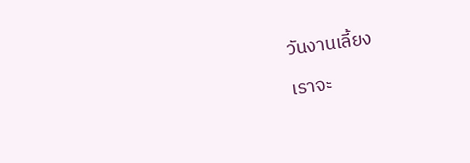วันงานเลี้ยง

เราจะ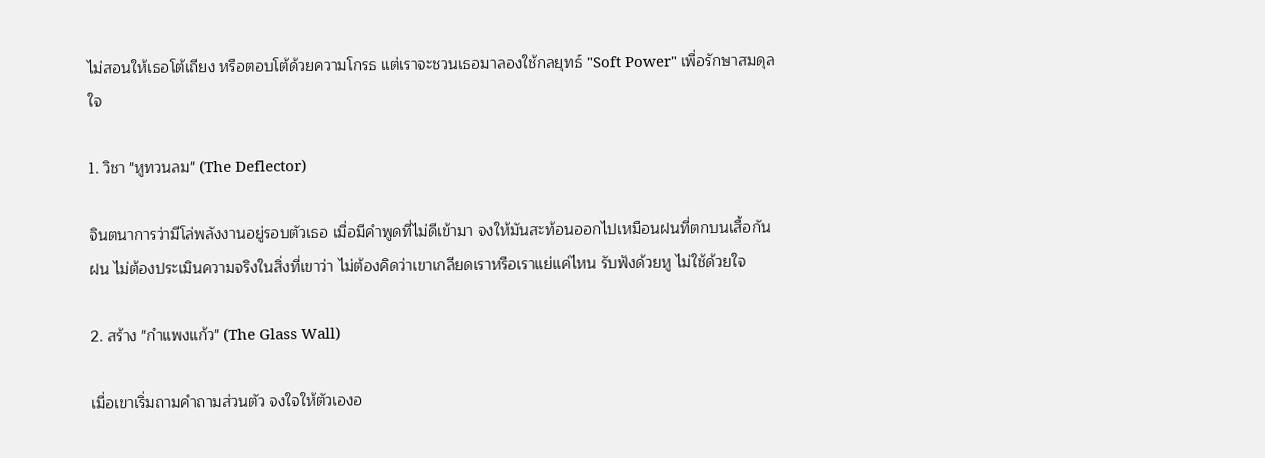ไม่สอนให้เธอโต้เถียง หรือตอบโต้ด้วยความโกรธ แต่เราจะชวนเธอมาลองใช้กลยุทธ์ "Soft Power" เพื่อรักษาสมดุลใจ

1. วิชา "หูทวนลม" (The Deflector)

จินตนาการว่ามีโล่พลังงานอยู่รอบตัวเธอ เมื่อมีคำพูดที่ไม่ดีเข้ามา จงให้มันสะท้อนออกไปเหมือนฝนที่ตกบนเสื้อกันฝน ไม่ต้องประเมินความจริงในสิ่งที่เขาว่า ไม่ต้องคิดว่าเขาเกลียดเราหรือเราแย่แค่ไหน รับฟังด้วยหู ไม่ใช้ด้วยใจ

2. สร้าง "กำแพงแก้ว" (The Glass Wall)

เมื่อเขาเริ่มถามคำถามส่วนตัว จงใจให้ตัวเองอ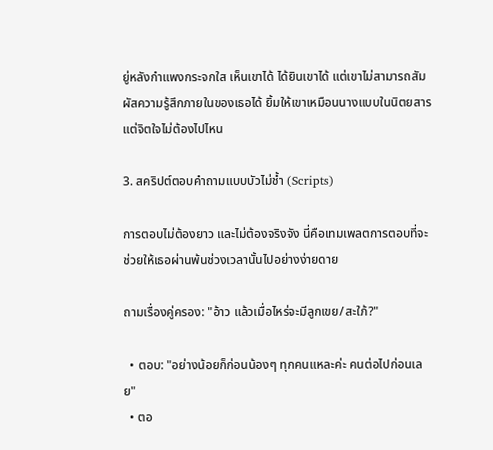ยู่หลังกำแพงกระจกใส เห็นเขาได้ ได้ยินเขาได้ แต่เขาไม่สามารถสัมผัสความรู้สึกภายในของเธอได้ ยิ้มให้เขาเหมือนนางแบบในนิตยสาร แต่จิตใจไม่ต้องไปไหน

3. สคริปต์ตอบคำถามแบบบัวไม่ช้ำ (Scripts)

การตอบไม่ต้องยาว และไม่ต้องจริงจัง นี่คือเทมเพลตการตอบที่จะช่วยให้เธอผ่านพ้นช่วงเวลานั้นไปอย่างง่ายดาย

ถามเรื่องคู่ครอง: "อ้าว แล้วเมื่อไหร่จะมีลูกเขย/สะใภ้?"

  • ตอบ: "อย่างน้อยก็ก่อนน้องๆ ทุกคนแหละค่ะ คนต่อไปก่อนเลย"
  • ตอ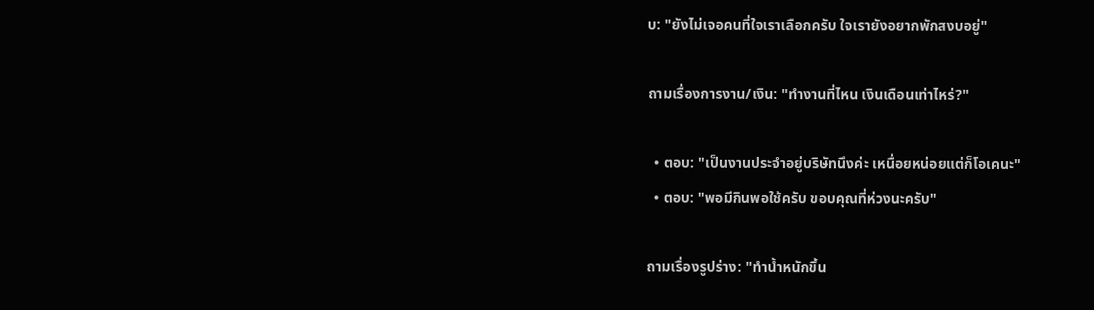บ: "ยังไม่เจอคนที่ใจเราเลือกครับ ใจเรายังอยากพักสงบอยู่"

ถามเรื่องการงาน/เงิน: "ทำงานที่ไหน เงินเดือนเท่าไหร่?"

  • ตอบ: "เป็นงานประจำอยู่บริษัทนึงค่ะ เหนื่อยหน่อยแต่ก็โอเคนะ"
  • ตอบ: "พอมีกินพอใช้ครับ ขอบคุณที่ห่วงนะครับ"

ถามเรื่องรูปร่าง: "ทำน้ำหนักขึ้น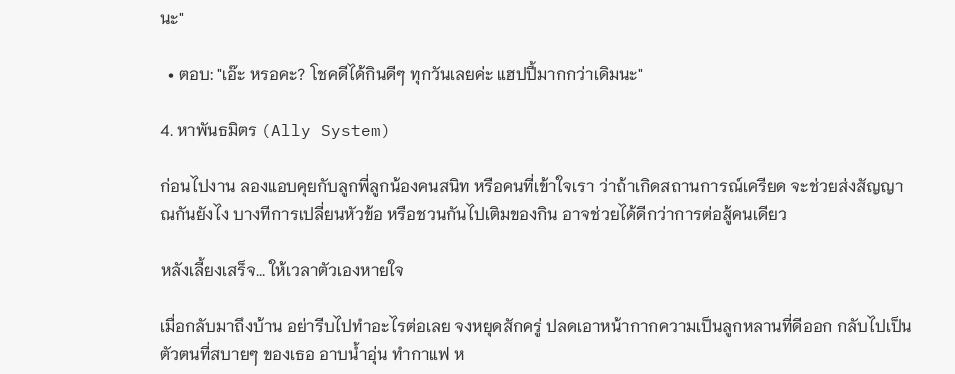นะ"

  • ตอบ: "เอ๊ะ หรอคะ? โชคดีได้กินดีๆ ทุกวันเลยค่ะ แฮปปี้มากกว่าเดิมนะ"

4. หาพันธมิตร (Ally System)

ก่อนไปงาน ลองแอบคุยกับลูกพี่ลูกน้องคนสนิท หรือคนที่เข้าใจเรา ว่าถ้าเกิดสถานการณ์เครียด จะช่วยส่งสัญญาณกันยังไง บางทีการเปลี่ยนหัวข้อ หรือชวนกันไปเติมของกิน อาจช่วยได้ดีกว่าการต่อสู้คนเดียว

หลังเลี้ยงเสร็จ... ให้เวลาตัวเองหายใจ

เมื่อกลับมาถึงบ้าน อย่ารีบไปทำอะไรต่อเลย จงหยุดสักครู่ ปลดเอาหน้ากากความเป็นลูกหลานที่ดีออก กลับไปเป็นตัวตนที่สบายๆ ของเธอ อาบน้ำอุ่น ทำกาแฟ ห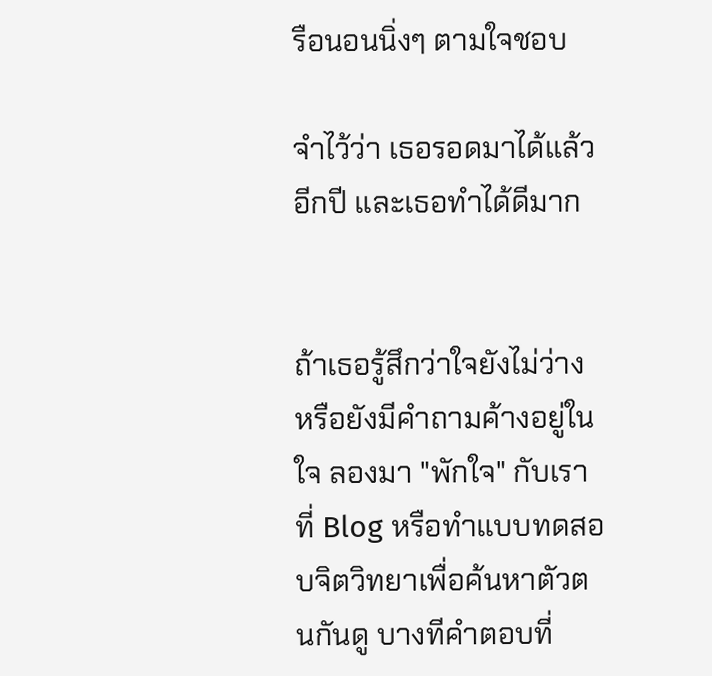รือนอนนิ่งๆ ตามใจชอบ

จำไว้ว่า เธอรอดมาได้แล้วอีกปี และเธอทำได้ดีมาก


ถ้าเธอรู้สึกว่าใจยังไม่ว่าง หรือยังมีคำถามค้างอยู่ในใจ ลองมา "พักใจ" กับเราที่ Blog หรือทำแบบทดสอบจิตวิทยาเพื่อค้นหาตัวตนกันดู บางทีคำตอบที่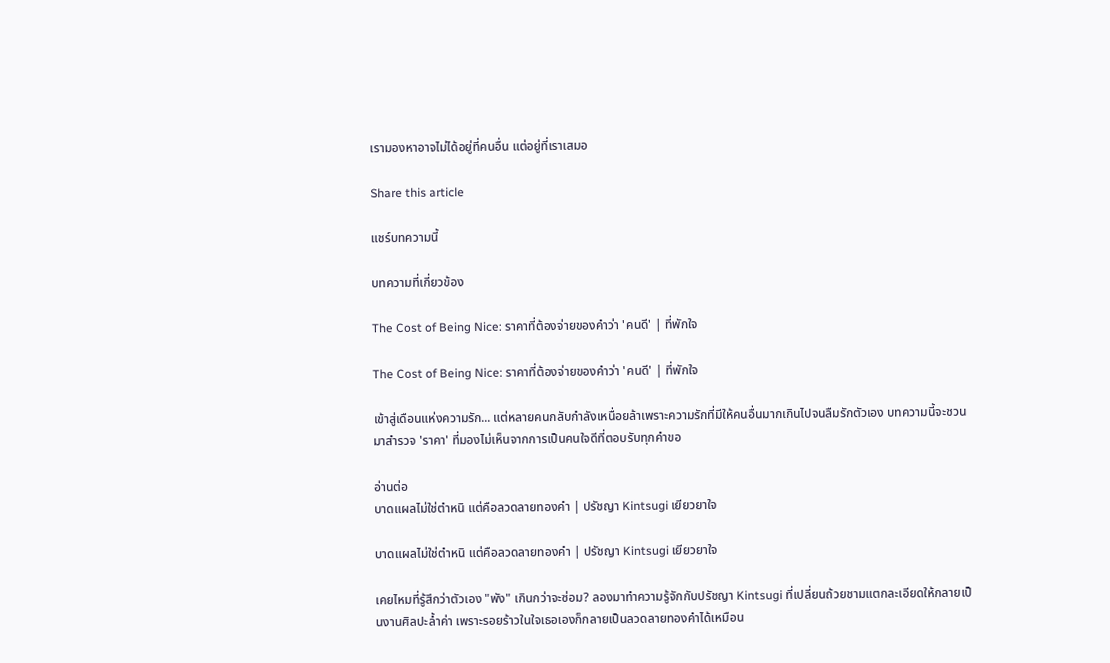เรามองหาอาจไม่ได้อยู่ที่คนอื่น แต่อยู่ที่เราเสมอ

Share this article

แชร์บทความนี้

บทความที่เกี่ยวข้อง

The Cost of Being Nice: ราคาที่ต้องจ่ายของคำว่า 'คนดี' | ที่พักใจ

The Cost of Being Nice: ราคาที่ต้องจ่ายของคำว่า 'คนดี' | ที่พักใจ

เข้าสู่เดือนแห่งความรัก... แต่หลายคนกลับกำลังเหนื่อยล้าเพราะความรักที่มีให้คนอื่นมากเกินไปจนลืมรักตัวเอง บทความนี้จะชวนมาสำรวจ 'ราคา' ที่มองไม่เห็นจากการเป็นคนใจดีที่ตอบรับทุกคำขอ

อ่านต่อ
บาดแผลไม่ใช่ตำหนิ แต่คือลวดลายทองคำ | ปรัชญา Kintsugi เยียวยาใจ

บาดแผลไม่ใช่ตำหนิ แต่คือลวดลายทองคำ | ปรัชญา Kintsugi เยียวยาใจ

เคยไหมที่รู้สึกว่าตัวเอง "พัง" เกินกว่าจะซ่อม? ลองมาทำความรู้จักกับปรัชญา Kintsugi ที่เปลี่ยนถ้วยชามแตกละเอียดให้กลายเป็นงานศิลปะล้ำค่า เพราะรอยร้าวในใจเธอเองก็กลายเป็นลวดลายทองคำได้เหมือน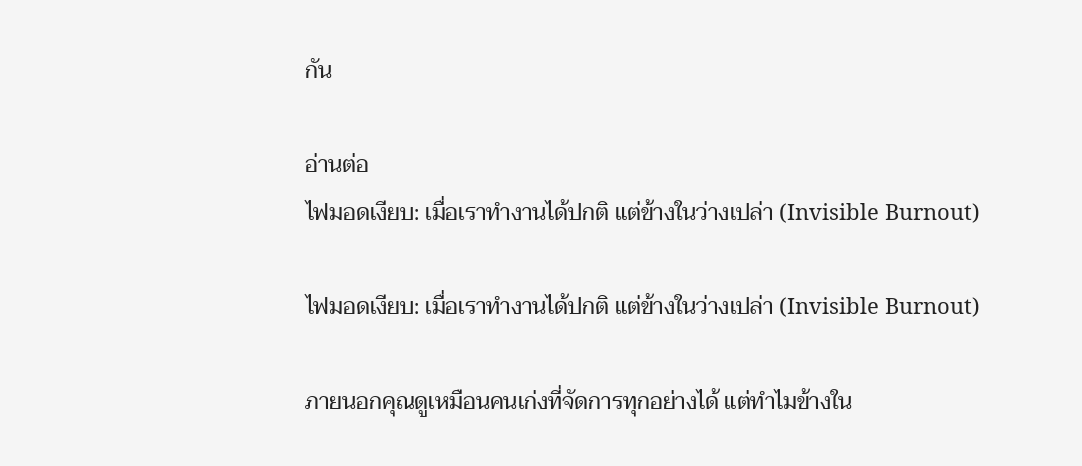กัน

อ่านต่อ
ไฟมอดเงียบ: เมื่อเราทำงานได้ปกติ แต่ข้างในว่างเปล่า (Invisible Burnout)

ไฟมอดเงียบ: เมื่อเราทำงานได้ปกติ แต่ข้างในว่างเปล่า (Invisible Burnout)

ภายนอกคุณดูเหมือนคนเก่งที่จัดการทุกอย่างได้ แต่ทำไมข้างใน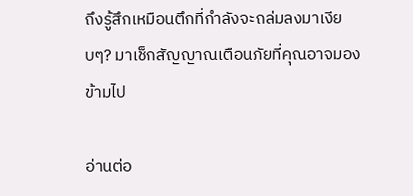ถึงรู้สึกเหมือนตึกที่กำลังจะถล่มลงมาเงียบๆ? มาเช็กสัญญาณเตือนภัยที่คุณอาจมองข้ามไป

อ่านต่อ